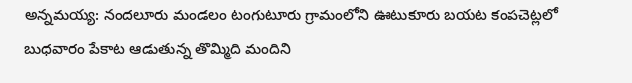అన్నమయ్య: నందలూరు మండలం టంగుటూరు గ్రామంలోని ఊటుకూరు బయట కంపచెట్లలో బుధవారం పేకాట ఆడుతున్న తొమ్మిది మందిని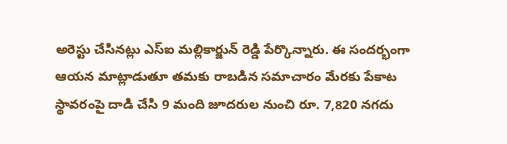అరెస్టు చేసినట్లు ఎస్ఐ మల్లికార్జున్ రెడ్డి పేర్కొన్నారు. ఈ సందర్భంగా ఆయన మాట్లాడుతూ తమకు రాబడిన సమాచారం మేరకు పేకాట స్థావరంపై దాడి చేసి 9 మంది జూదరుల నుంచి రూ. 7,820 నగదు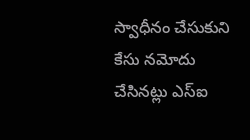స్వాధీనం చేసుకుని కేసు నమోదు చేసినట్లు ఎస్ఐ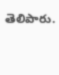తెలిపారు.